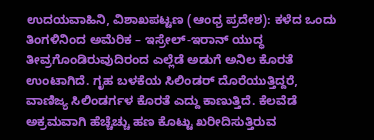ಉದಯವಾಹಿನಿ, ವಿಶಾಖಪಟ್ಟಣ (ಆಂಧ್ರ ಪ್ರದೇಶ): ಕಳೆದ ಒಂದು ತಿಂಗಳಿನಿಂದ ಅಮೆರಿಕ – ಇಸ್ರೇಲ್-ಇರಾನ್ ಯುದ್ಧ ತೀವ್ರಗೊಂಡಿರುವುದಿರಂದ ಎಲ್ಲೆಡೆ ಅಡುಗೆ ಅನಿಲ ಕೊರತೆ ಉಂಟಾಗಿದೆ. ಗೃಹ ಬಳಕೆಯ ಸಿಲಿಂಡರ್ ದೊರೆಯುತ್ತಿದ್ದರೆ, ವಾಣಿಜ್ಯ ಸಿಲಿಂಡರ್ಗಳ ಕೊರತೆ ಎದ್ದು ಕಾಣುತ್ತಿದೆ. ಕೆಲವೆಡೆ ಅಕ್ರಮವಾಗಿ ಹೆಚ್ಚೆಚ್ಚು ಹಣ ಕೊಟ್ಟು ಖರೀದಿಸುತ್ತಿರುವ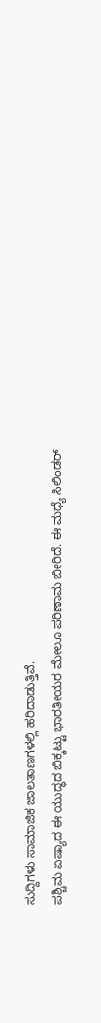ಸುದ್ದಿಗಳು ಸಾಮಾಜಿಕ ಜಾಲತಾಣಗಳಲ್ಲಿ ಹರಿದಾಡುತ್ತಿವೆ.
ಪಶ್ಚಿಮ ಏಷ್ಯಾದ ಈ ಯುದ್ಧದ ಬಿಕ್ಕಟ್ಟು ಭಾರತೀಯರ ಮೇಲೂ ಪರಿಣಾಮ ಬೀರಿದೆ. ಈ ಮಧ್ಯೆ ಸಿಲಿಂಡರ್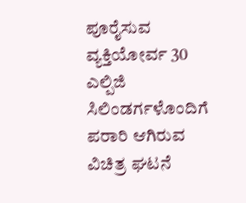ಪೂರೈಸುವ ವ್ಯಕ್ತಿಯೋರ್ವ 30 ಎಲ್ಪಿಜಿ ಸಿಲಿಂಡರ್ಗಳೊಂದಿಗೆ ಪರಾರಿ ಆಗಿರುವ ವಿಚಿತ್ರ ಘಟನೆ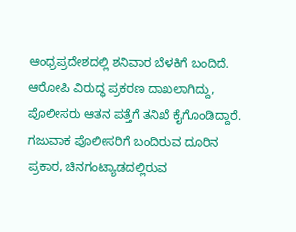ಆಂಧ್ರಪ್ರದೇಶದಲ್ಲಿ ಶನಿವಾರ ಬೆಳಕಿಗೆ ಬಂದಿದೆ. ಆರೋಪಿ ವಿರುದ್ಧ ಪ್ರಕರಣ ದಾಖಲಾಗಿದ್ದು, ಪೊಲೀಸರು ಆತನ ಪತ್ತೆಗೆ ತನಿಖೆ ಕೈಗೊಂಡಿದ್ದಾರೆ.
ಗಜುವಾಕ ಪೊಲೀಸರಿಗೆ ಬಂದಿರುವ ದೂರಿನ ಪ್ರಕಾರ, ಚಿನಗಂಟ್ಯಾಡದಲ್ಲಿರುವ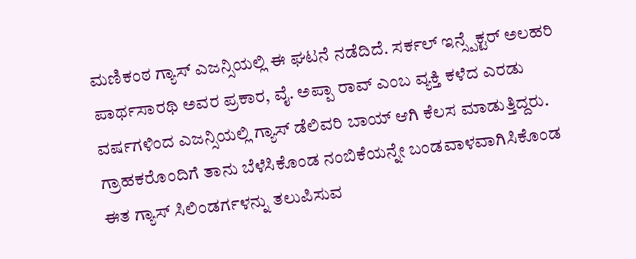ಮಣಿಕಂಠ ಗ್ಯಾಸ್ ಎಜನ್ಸಿಯಲ್ಲಿ ಈ ಘಟನೆ ನಡೆದಿದೆ. ಸರ್ಕಲ್ ಇನ್ಸ್ಪೆಕ್ಟರ್ ಅಲಹರಿ ಪಾರ್ಥಸಾರಥಿ ಅವರ ಪ್ರಕಾರ, ವೈ. ಅಪ್ಪಾ ರಾವ್ ಎಂಬ ವ್ಯಕ್ತಿ ಕಳೆದ ಎರಡು ವರ್ಷಗಳಿಂದ ಎಜನ್ಸಿಯಲ್ಲಿ ಗ್ಯಾಸ್ ಡೆಲಿವರಿ ಬಾಯ್ ಆಗಿ ಕೆಲಸ ಮಾಡುತ್ತಿದ್ದರು. ಗ್ರಾಹಕರೊಂದಿಗೆ ತಾನು ಬೆಳೆಸಿಕೊಂಡ ನಂಬಿಕೆಯನ್ನೇ ಬಂಡವಾಳವಾಗಿಸಿಕೊಂಡ ಈತ ಗ್ಯಾಸ್ ಸಿಲಿಂಡರ್ಗಳನ್ನು ತಲುಪಿಸುವ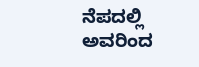ನೆಪದಲ್ಲಿ ಅವರಿಂದ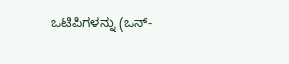ಒಟಿಪಿಗಳನ್ನು (ಒನ್-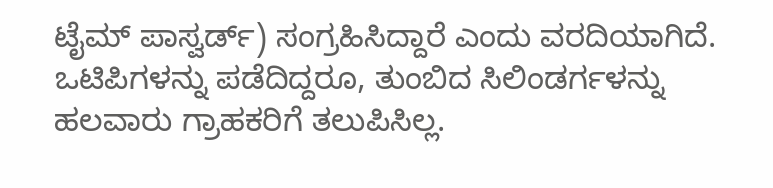ಟೈಮ್ ಪಾಸ್ವರ್ಡ್) ಸಂಗ್ರಹಿಸಿದ್ದಾರೆ ಎಂದು ವರದಿಯಾಗಿದೆ. ಒಟಿಪಿಗಳನ್ನು ಪಡೆದಿದ್ದರೂ, ತುಂಬಿದ ಸಿಲಿಂಡರ್ಗಳನ್ನು ಹಲವಾರು ಗ್ರಾಹಕರಿಗೆ ತಲುಪಿಸಿಲ್ಲ.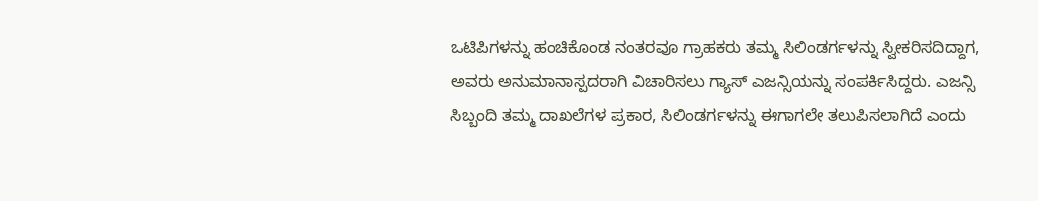ಒಟಿಪಿಗಳನ್ನು ಹಂಚಿಕೊಂಡ ನಂತರವೂ ಗ್ರಾಹಕರು ತಮ್ಮ ಸಿಲಿಂಡರ್ಗಳನ್ನು ಸ್ವೀಕರಿಸದಿದ್ದಾಗ, ಅವರು ಅನುಮಾನಾಸ್ಪದರಾಗಿ ವಿಚಾರಿಸಲು ಗ್ಯಾಸ್ ಎಜನ್ಸಿಯನ್ನು ಸಂಪರ್ಕಿಸಿದ್ದರು. ಎಜನ್ಸಿ ಸಿಬ್ಬಂದಿ ತಮ್ಮ ದಾಖಲೆಗಳ ಪ್ರಕಾರ, ಸಿಲಿಂಡರ್ಗಳನ್ನು ಈಗಾಗಲೇ ತಲುಪಿಸಲಾಗಿದೆ ಎಂದು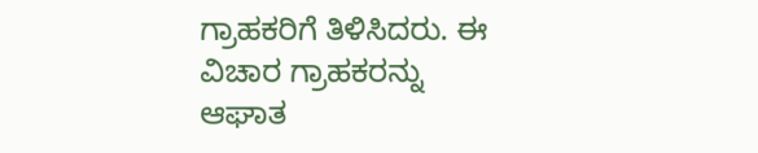ಗ್ರಾಹಕರಿಗೆ ತಿಳಿಸಿದರು. ಈ ವಿಚಾರ ಗ್ರಾಹಕರನ್ನು ಆಘಾತ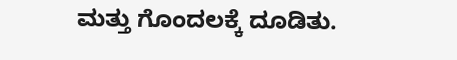ಮತ್ತು ಗೊಂದಲಕ್ಕೆ ದೂಡಿತು.